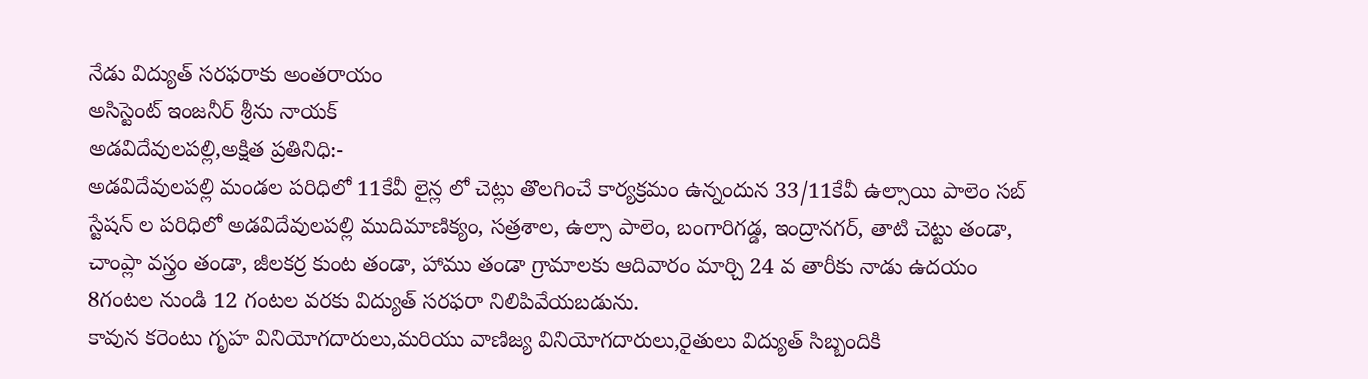నేడు విద్యుత్ సరఫరాకు అంతరాయం
అసిస్టెంట్ ఇంజనీర్ శ్రీను నాయక్
అడవిదేవులపల్లి,అక్షిత ప్రతినిధి:-
అడవిదేవులపల్లి మండల పరిధిలో 11కేవీ లైన్ల లో చెట్లు తొలగించే కార్యక్రమం ఉన్నందున 33/11కేవీ ఉల్సాయి పాలెం సబ్ స్టేషన్ ల పరిధిలో అడవిదేవులపల్లి ముదిమాణిక్యం, సత్రశాల, ఉల్సా పాలెం, బంగారిగడ్డ, ఇంద్రానగర్, తాటి చెట్టు తండా, చాంప్లా వస్త్రం తండా, జీలకర్ర కుంట తండా, హాము తండా గ్రామాలకు ఆదివారం మార్చి 24 వ తారీకు నాడు ఉదయం 8గంటల నుండి 12 గంటల వరకు విద్యుత్ సరఫరా నిలిపివేయబడును.
కావున కరెంటు గృహ వినియోగదారులు,మరియు వాణిజ్య వినియోగదారులు,రైతులు విద్యుత్ సిబ్బందికి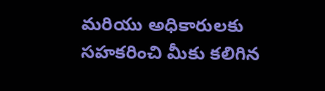మరియు అధికారులకు సహకరించి మీకు కలిగిన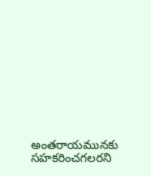అంతరాయమునకు సహకరించగలరని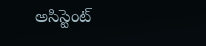అసిస్టెంట్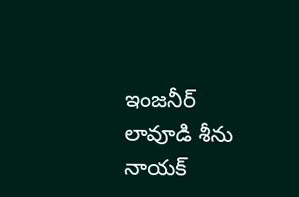ఇంజనీర్ లావూడి శీను నాయక్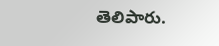తెలిపారు.